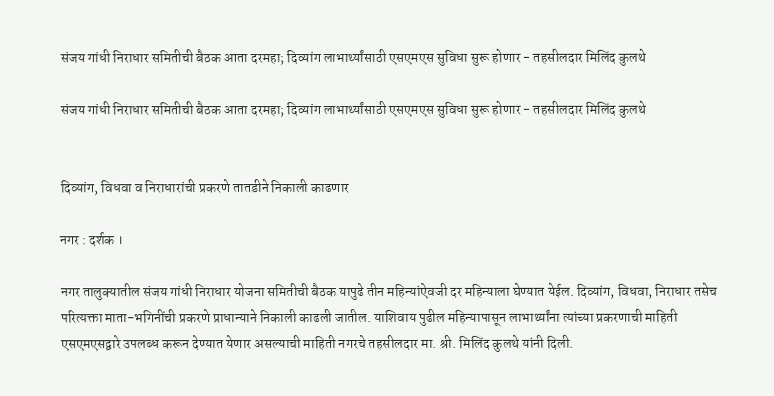संजय गांधी निराधार समितीची बैठक आता दरमहा; दिव्यांग लाभार्थ्यांसाठी एसएमएस सुविधा सुरू होणार - तहसीलदार मिलिंद कुलथे

संजय गांधी निराधार समितीची बैठक आता दरमहा; दिव्यांग लाभार्थ्यांसाठी एसएमएस सुविधा सुरू होणार - तहसीलदार मिलिंद कुलथे


दिव्यांग, विधवा व निराधारांची प्रकरणे तातडीने निकाली काढणार

नगर : दर्शक ।

नगर तालुक्यातील संजय गांधी निराधार योजना समितीची बैठक यापुढे तीन महिन्यांऐवजी दर महिन्याला घेण्यात येईल. दिव्यांग, विधवा, निराधार तसेच परित्यक्ता माता-भगिनींची प्रकरणे प्राधान्याने निकाली काढली जातील. याशिवाय पुढील महिन्यापासून लाभार्थ्यांना त्यांच्या प्रकरणाची माहिती एसएमएसद्वारे उपलब्ध करून देण्यात येणार असल्याची माहिती नगरचे तहसीलदार मा. श्री. मिलिंद कुलथे यांनी दिली.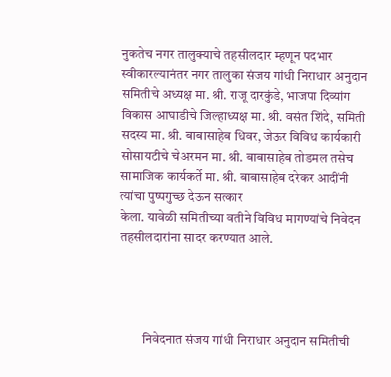नुकतेच नगर तालुक्याचे तहसीलदार म्हणून पदभार स्वीकारल्यानंतर नगर तालुका संजय गांधी निराधार अनुदान समितीचे अध्यक्ष मा. श्री. राजू दारकुंडे, भाजपा दिव्यांग विकास आघाडीचे जिल्हाध्यक्ष मा. श्री. वसंत शिंदे, समिती सदस्य मा. श्री. बाबासाहेब धिवर, जेऊर विविध कार्यकारी सोसायटीचे चेअरमन मा. श्री. बाबासाहेब तोडमल तसेच सामाजिक कार्यकर्ते मा. श्री. बाबासाहेब दरेकर आदींनी त्यांचा पुष्पगुच्छ देऊन सत्कार
केला. यावेळी समितीच्या वतीने विविध मागण्यांचे निवेदन तहसीलदारांना सादर करण्यात आले.




         निवेदनात संजय गांधी निराधार अनुदान समितीची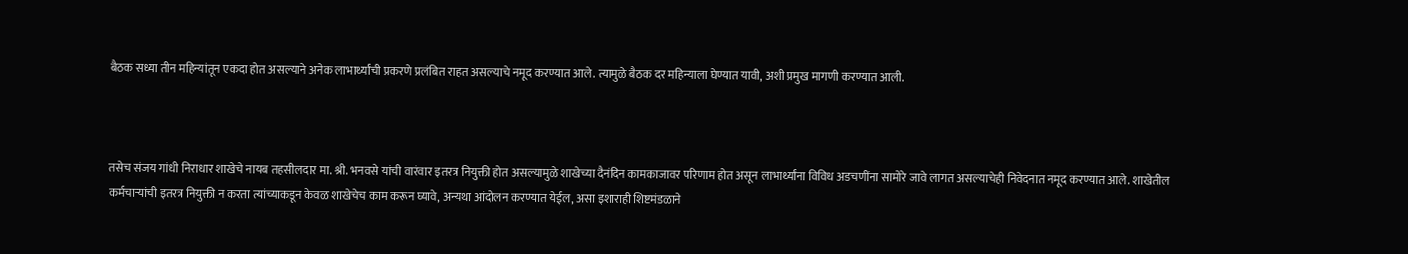बैठक सध्या तीन महिन्यांतून एकदा होत असल्याने अनेक लाभार्थ्यांची प्रकरणे प्रलंबित राहत असल्याचे नमूद करण्यात आले. त्यामुळे बैठक दर महिन्याला घेण्यात यावी, अशी प्रमुख मागणी करण्यात आली.



तसेच संजय गांधी निराधार शाखेचे नायब तहसीलदार मा. श्री. भनवसे यांची वारंवार इतरत्र नियुक्ती होत असल्यामुळे शाखेच्या दैनंदिन कामकाजावर परिणाम होत असून लाभार्थ्यांना विविध अडचणींना सामोरे जावे लागत असल्याचेही निवेदनात नमूद करण्यात आले. शाखेतील कर्मचाऱ्यांची इतरत्र नियुक्ती न करता त्यांच्याकडून केवळ शाखेचेच काम करून घ्यावे, अन्यथा आंदोलन करण्यात येईल, असा इशाराही शिष्टमंडळाने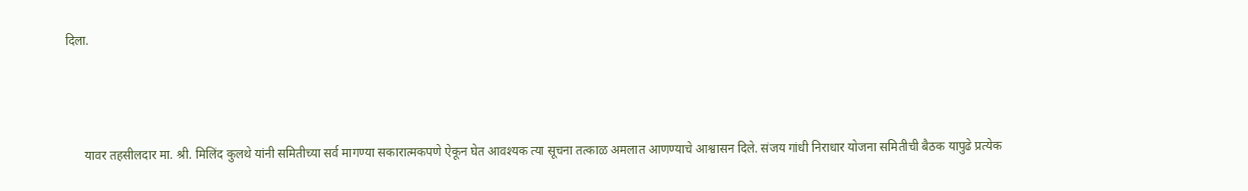दिला.



      यावर तहसीलदार मा. श्री. मिलिंद कुलथे यांनी समितीच्या सर्व मागण्या सकारात्मकपणे ऐकून घेत आवश्यक त्या सूचना तत्काळ अमलात आणण्याचे आश्वासन दिले. संजय गांधी निराधार योजना समितीची बैठक यापुढे प्रत्येक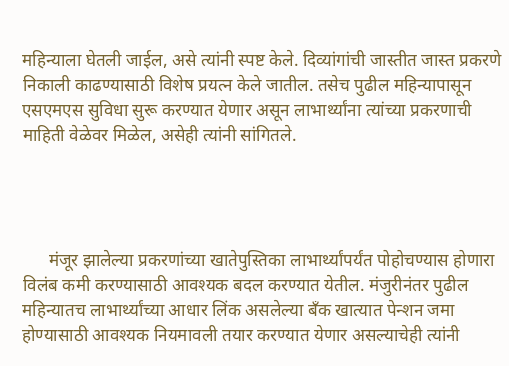महिन्याला घेतली जाईल, असे त्यांनी स्पष्ट केले. दिव्यांगांची जास्तीत जास्त प्रकरणे निकाली काढण्यासाठी विशेष प्रयत्न केले जातील. तसेच पुढील महिन्यापासून एसएमएस सुविधा सुरू करण्यात येणार असून लाभार्थ्यांना त्यांच्या प्रकरणाची माहिती वेळेवर मिळेल, असेही त्यांनी सांगितले.




      मंजूर झालेल्या प्रकरणांच्या खातेपुस्तिका लाभार्थ्यांपर्यंत पोहोचण्यास होणारा विलंब कमी करण्यासाठी आवश्यक बदल करण्यात येतील. मंजुरीनंतर पुढील महिन्यातच लाभार्थ्यांच्या आधार लिंक असलेल्या बँक खात्यात पेन्शन जमा होण्यासाठी आवश्यक नियमावली तयार करण्यात येणार असल्याचेही त्यांनी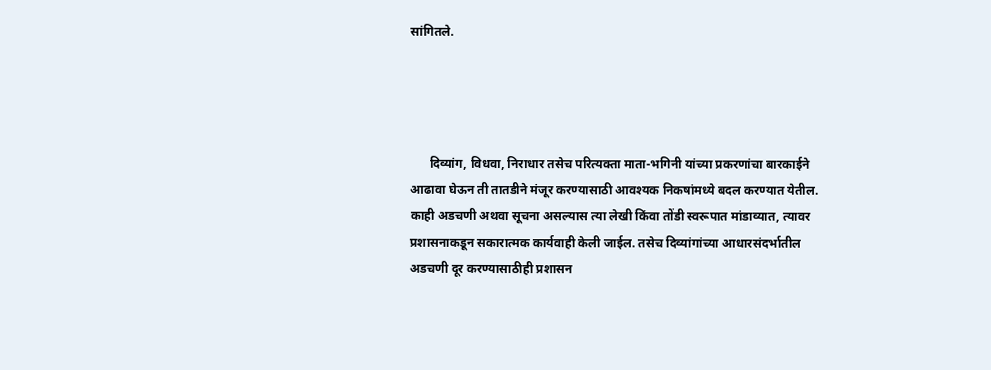सांगितले.




      दिव्यांग, विधवा, निराधार तसेच परित्यक्ता माता-भगिनी यांच्या प्रकरणांचा बारकाईने आढावा घेऊन ती तातडीने मंजूर करण्यासाठी आवश्यक निकषांमध्ये बदल करण्यात येतील. काही अडचणी अथवा सूचना असल्यास त्या लेखी किंवा तोंडी स्वरूपात मांडाव्यात, त्यावर प्रशासनाकडून सकारात्मक कार्यवाही केली जाईल. तसेच दिव्यांगांच्या आधारसंदर्भातील अडचणी दूर करण्यासाठीही प्रशासन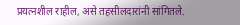प्रयत्नशील राहील, असे तहसीलदारांनी सांगितले.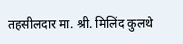तहसीलदार मा. श्री. मिलिंद कुलथे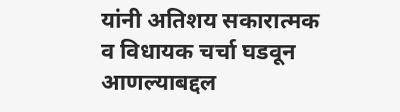यांनी अतिशय सकारात्मक व विधायक चर्चा घडवून आणल्याबद्दल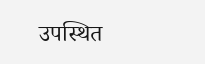उपस्थित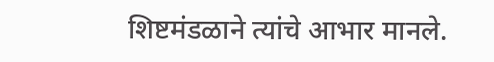शिष्टमंडळाने त्यांचे आभार मानले.